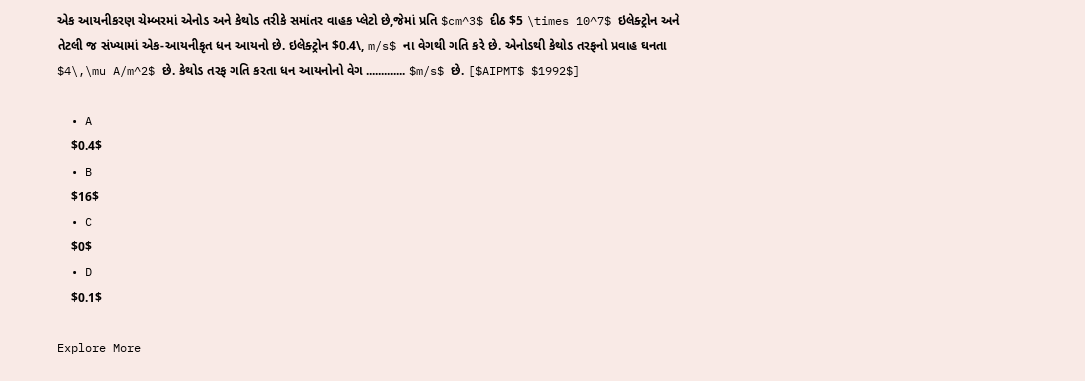એક આયનીકરણ ચેમ્બરમાં એનોડ અને કેથોડ તરીકે સમાંતર વાહક પ્લેટો છે,જેમાં પ્રતિ $cm^3$ દીઠ $5 \times 10^7$ ઇલેક્ટ્રોન અને તેટલી જ સંખ્યામાં એક-આયનીકૃત ધન આયનો છે. ઇલેક્ટ્રોન $0.4\, m/s$ ના વેગથી ગતિ કરે છે. એનોડથી કેથોડ તરફનો પ્રવાહ ઘનતા $4\,\mu A/m^2$ છે. કેથોડ તરફ ગતિ કરતા ધન આયનોનો વેગ ............. $m/s$ છે. [$AIPMT$ $1992$]

  • A
    $0.4$
  • B
    $16$
  • C
    $0$
  • D
    $0.1$

Explore More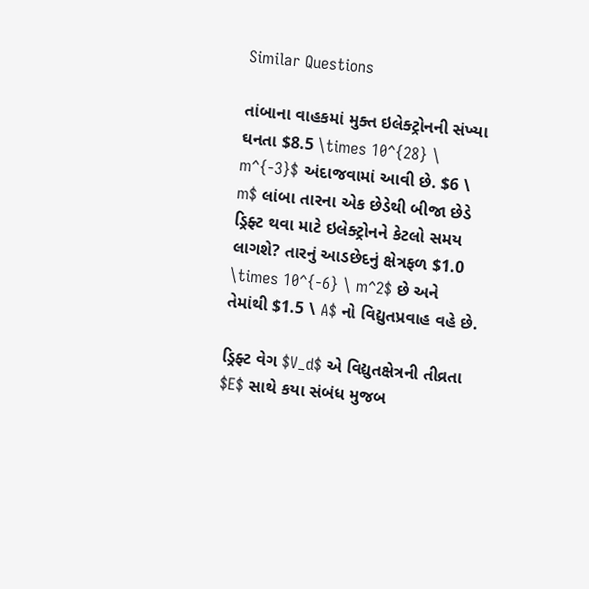Similar Questions

તાંબાના વાહકમાં મુક્ત ઇલેક્ટ્રોનની સંખ્યા ઘનતા $8.5 \times 10^{28} \ m^{-3}$ અંદાજવામાં આવી છે. $6 \ m$ લાંબા તારના એક છેડેથી બીજા છેડે ડ્રિફ્ટ થવા માટે ઇલેક્ટ્રોનને કેટલો સમય લાગશે? તારનું આડછેદનું ક્ષેત્રફળ $1.0 \times 10^{-6} \ m^2$ છે અને તેમાંથી $1.5 \ A$ નો વિદ્યુતપ્રવાહ વહે છે.

ડ્રિફ્ટ વેગ $V_d$ એ વિદ્યુતક્ષેત્રની તીવ્રતા $E$ સાથે કયા સંબંધ મુજબ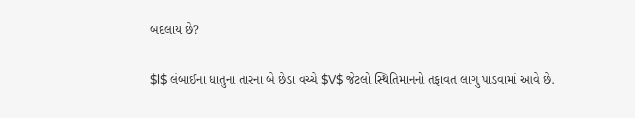બદલાય છે?

$l$ લંબાઈના ધાતુના તારના બે છેડા વચ્ચે $V$ જેટલો સ્થિતિમાનનો તફાવત લાગુ પાડવામાં આવે છે.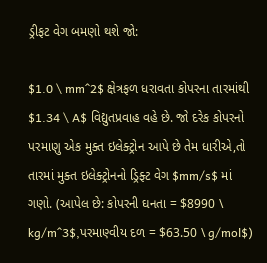ડ્રીફટ વેગ બમણો થશે જો:

$1.0 \ mm^2$ ક્ષેત્રફળ ધરાવતા કોપરના તારમાંથી $1.34 \ A$ વિદ્યુતપ્રવાહ વહે છે. જો દરેક કોપરનો પરમાણુ એક મુક્ત ઇલેક્ટ્રોન આપે છે તેમ ધારીએ,તો તારમાં મુક્ત ઇલેક્ટ્રોનનો ડ્રિફ્ટ વેગ $mm/s$ માં ગણો. (આપેલ છે: કોપરની ઘનતા = $8990 \ kg/m^3$,પરમાણ્વીય દળ = $63.50 \ g/mol$)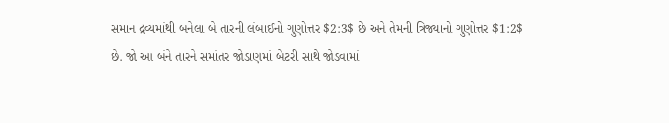સમાન દ્રવ્યમાંથી બનેલા બે તારની લંબાઈનો ગુણોત્તર $2:3$ છે અને તેમની ત્રિજ્યાનો ગુણોત્તર $1:2$ છે. જો આ બંને તારને સમાંતર જોડાણમાં બેટરી સાથે જોડવામાં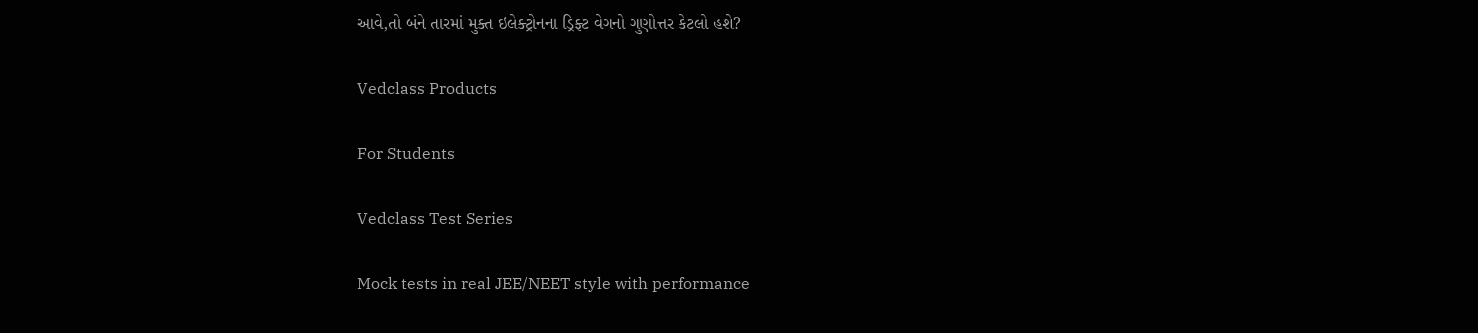આવે,તો બંને તારમાં મુક્ત ઇલેક્ટ્રોનના ડ્રિફ્ટ વેગનો ગુણોત્તર કેટલો હશે?

Vedclass Products

For Students

Vedclass Test Series

Mock tests in real JEE/NEET style with performance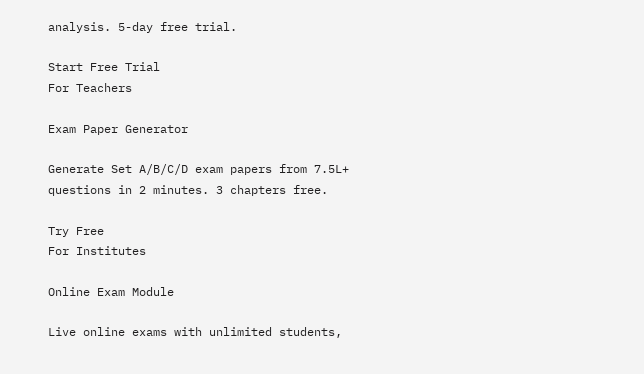analysis. 5-day free trial.

Start Free Trial
For Teachers

Exam Paper Generator

Generate Set A/B/C/D exam papers from 7.5L+ questions in 2 minutes. 3 chapters free.

Try Free
For Institutes

Online Exam Module

Live online exams with unlimited students,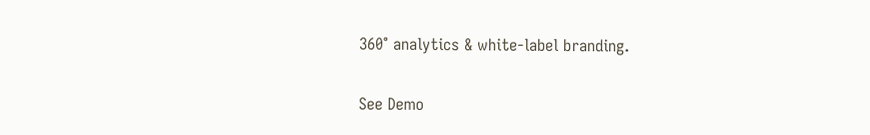360° analytics & white-label branding.

See Demo